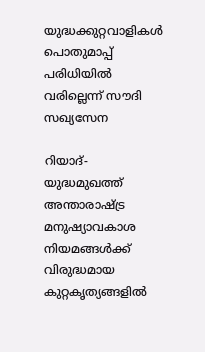യുദ്ധക്കുറ്റവാളികള്‍ പൊതുമാപ്പ് പരിധിയില്‍ വരില്ലെന്ന് സൗദി സഖ്യസേന

റിയാദ്- യുദ്ധമുഖത്ത് അന്താരാഷ്ട്ര മനുഷ്യാവകാശ നിയമങ്ങള്‍ക്ക് വിരുദ്ധമായ കുറ്റകൃത്യങ്ങളില്‍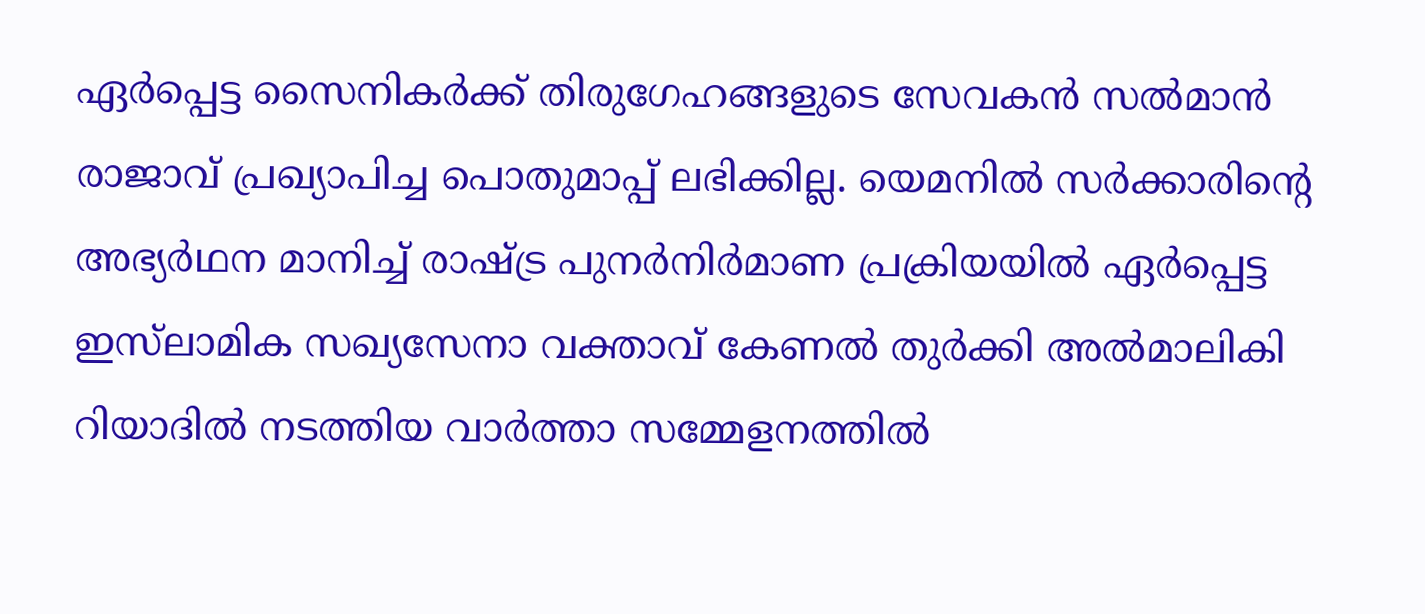ഏര്‍പ്പെട്ട സൈനികര്‍ക്ക് തിരുഗേഹങ്ങളുടെ സേവകന്‍ സല്‍മാന്‍ രാജാവ് പ്രഖ്യാപിച്ച പൊതുമാപ്പ് ലഭിക്കില്ല. യെമനില്‍ സര്‍ക്കാരിന്റെ അഭ്യര്‍ഥന മാനിച്ച് രാഷ്ട്ര പുനര്‍നിര്‍മാണ പ്രക്രിയയില്‍ ഏര്‍പ്പെട്ട ഇസ്‌ലാമിക സഖ്യസേനാ വക്താവ് കേണല്‍ തുര്‍ക്കി അല്‍മാലികി റിയാദില്‍ നടത്തിയ വാര്‍ത്താ സമ്മേളനത്തില്‍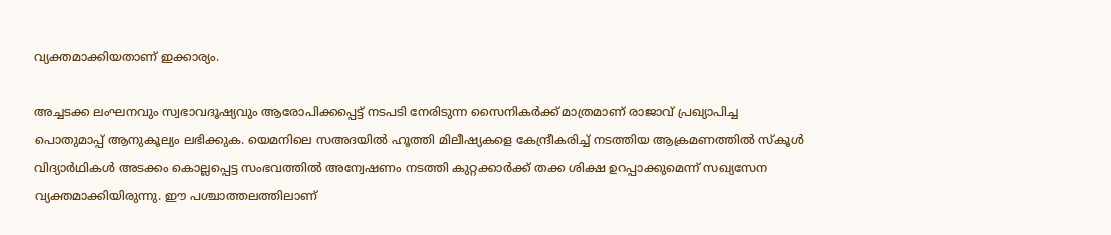വ്യക്തമാക്കിയതാണ് ഇക്കാര്യം.

അച്ചടക്ക ലംഘനവും സ്വഭാവദൂഷ്യവും ആരോപിക്കപ്പെട്ട് നടപടി നേരിടുന്ന സൈനികര്‍ക്ക് മാത്രമാണ് രാജാവ് പ്രഖ്യാപിച്ച പൊതുമാപ്പ് ആനുകൂല്യം ലഭിക്കുക. യെമനിലെ സഅദയില്‍ ഹൂത്തി മിലീഷ്യകളെ കേന്ദ്രീകരിച്ച് നടത്തിയ ആക്രമണത്തില്‍ സ്‌കൂള്‍ വിദ്യാര്‍ഥികള്‍ അടക്കം കൊല്ലപ്പെട്ട സംഭവത്തില്‍ അന്വേഷണം നടത്തി കുറ്റക്കാര്‍ക്ക് തക്ക ശിക്ഷ ഉറപ്പാക്കുമെന്ന് സഖ്യസേന വ്യക്തമാക്കിയിരുന്നു. ഈ പശ്ചാത്തലത്തിലാണ്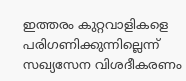ഇത്തരം കുറ്റവാളികളെ പരിഗണിക്കുന്നില്ലെന്ന് സഖ്യസേന വിശദീകരണം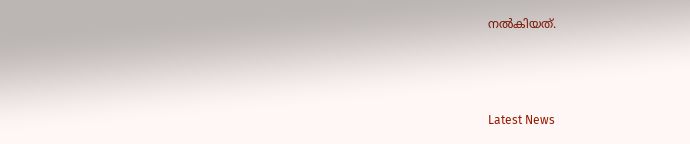നല്‍കിയത്.



Latest News